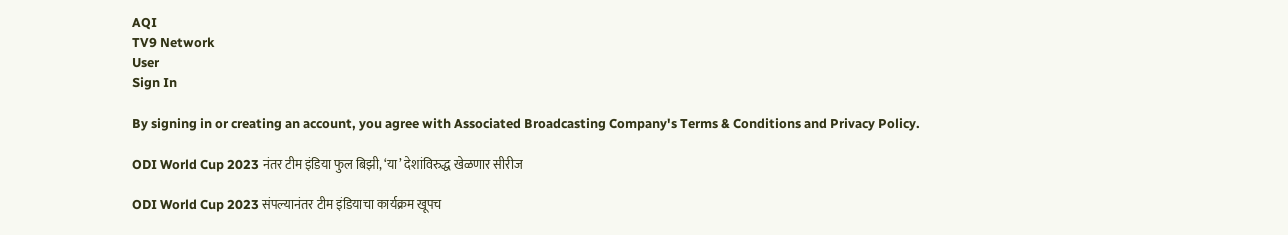AQI
TV9 Network
User
Sign In

By signing in or creating an account, you agree with Associated Broadcasting Company's Terms & Conditions and Privacy Policy.

ODI World Cup 2023 नंतर टीम इंडिया फुल बिझी, ‘या’ देशांविरुद्ध खेळणार सीरीज

ODI World Cup 2023 संपल्यानंतर टीम इंडियाचा कार्यक्रम खूपच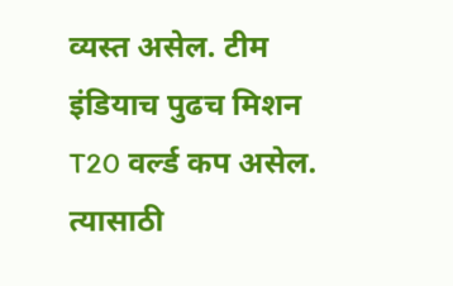व्यस्त असेल. टीम इंडियाच पुढच मिशन T20 वर्ल्ड कप असेल. त्यासाठी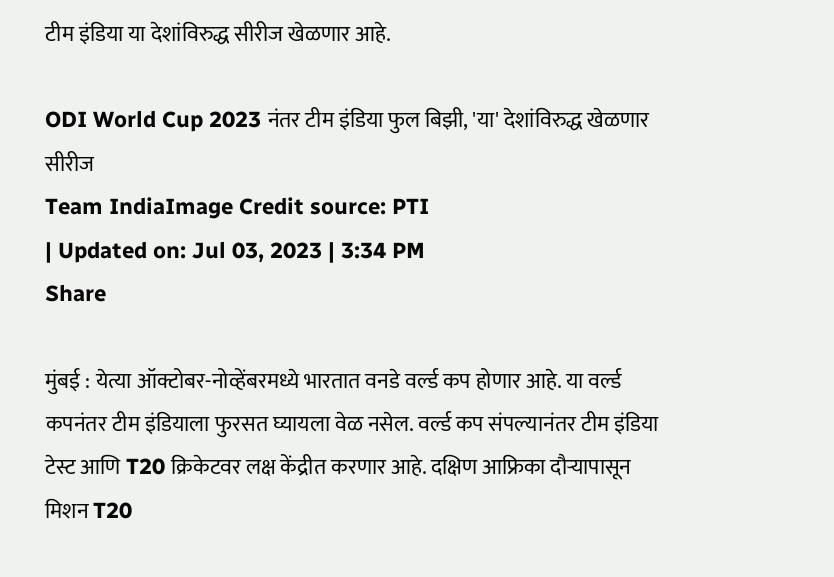टीम इंडिया या देशांविरुद्ध सीरीज खेळणार आहे.

ODI World Cup 2023 नंतर टीम इंडिया फुल बिझी, 'या' देशांविरुद्ध खेळणार सीरीज
Team IndiaImage Credit source: PTI
| Updated on: Jul 03, 2023 | 3:34 PM
Share

मुंबई : येत्या ऑक्टोबर-नोव्हेंबरमध्ये भारतात वनडे वर्ल्ड कप होणार आहे. या वर्ल्ड कपनंतर टीम इंडियाला फुरसत घ्यायला वेळ नसेल. वर्ल्ड कप संपल्यानंतर टीम इंडिया टेस्ट आणि T20 क्रिकेटवर लक्ष केंद्रीत करणार आहे. दक्षिण आफ्रिका दौऱ्यापासून मिशन T20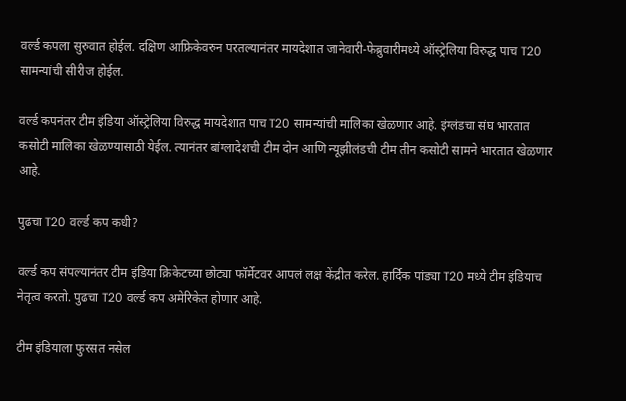वर्ल्ड कपला सुरुवात होईल. दक्षिण आफ्रिकेवरुन परतल्यानंतर मायदेशात जानेवारी-फेब्रुवारीमध्ये ऑस्ट्रेलिया विरुद्ध पाच T20 सामन्यांची सीरीज होईल.

वर्ल्ड कपनंतर टीम इंडिया ऑस्ट्रेलिया विरुद्ध मायदेशात पाच T20 सामन्यांची मालिका खेळणार आहे. इंग्लंडचा संघ भारतात कसोटी मालिका खेळण्यासाठी येईल. त्यानंतर बांग्लादेशची टीम दोन आणि न्यूझीलंडची टीम तीन कसोटी सामने भारतात खेळणार आहे.

पुढचा T20 वर्ल्ड कप कधी?

वर्ल्ड कप संपल्यानंतर टीम इंडिया क्रिकेटच्या छोट्या फॉर्मेटवर आपलं लक्ष केंद्रीत करेल. हार्दिक पांड्या T20 मध्ये टीम इंडियाच नेतृत्व करतो. पुढचा T20 वर्ल्ड कप अमेरिकेत होणार आहे.

टीम इंडियाला फुरसत नसेल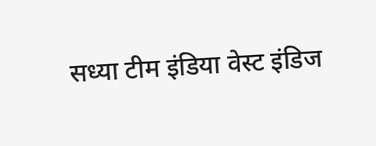सध्या टीम इंडिया वेस्ट इंडिज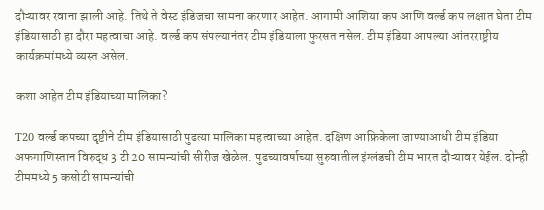दौऱ्यावर रवाना झाली आहे. तिथे ते वेस्ट इंडिजचा सामना करणार आहेत. आगामी आशिया कप आणि वर्ल्ड कप लक्षात घेता टीम इंडियासाठी हा दौरा महत्वाचा आहे. वर्ल्ड कप संपल्यानंतर टीम इंडियाला फुरसत नसेल. टीम इंडिया आपल्या आंतरराष्ट्रीय कार्यक्रमांमध्ये व्यस्त असेल.

कशा आहेत टीम इंडियाच्या मालिका?

T20 वर्ल्ड कपच्या दृष्टीने टीम इंडियासाठी पुढत्या मालिका महत्वाच्या आहेत. दक्षिण आफ्रिकेला जाण्याआधी टीम इंडिया अफगाणिस्तान विरुद्ध 3 टी 20 सामन्यांची सीरीज खेळेल. पुढच्यावर्षाच्या सुरुवातील इंग्लंडची टीम भारत दौऱ्यावर येईल. दोन्ही टीममध्ये 5 कसोटी सामन्यांची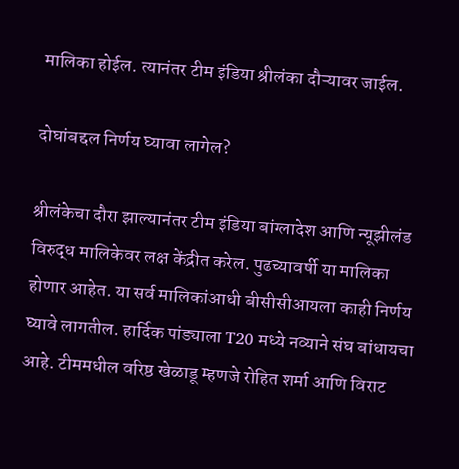मालिका होईल. त्यानंतर टीम इंडिया श्रीलंका दौऱ्यावर जाईल.

दोघांबद्दल निर्णय घ्यावा लागेल?

श्रीलंकेचा दौरा झाल्यानंतर टीम इंडिया बांग्लादेश आणि न्यूझीलंड विरुद्ध मालिकेवर लक्ष केंद्रीत करेल. पुढच्यावर्षी या मालिका होणार आहेत. या सर्व मालिकांआधी बीसीसीआयला काही निर्णय घ्यावे लागतील. हार्दिक पांड्याला T20 मध्ये नव्याने संघ बांधायचा आहे. टीममधील वरिष्ठ खेळाडू म्हणजे रोहित शर्मा आणि विराट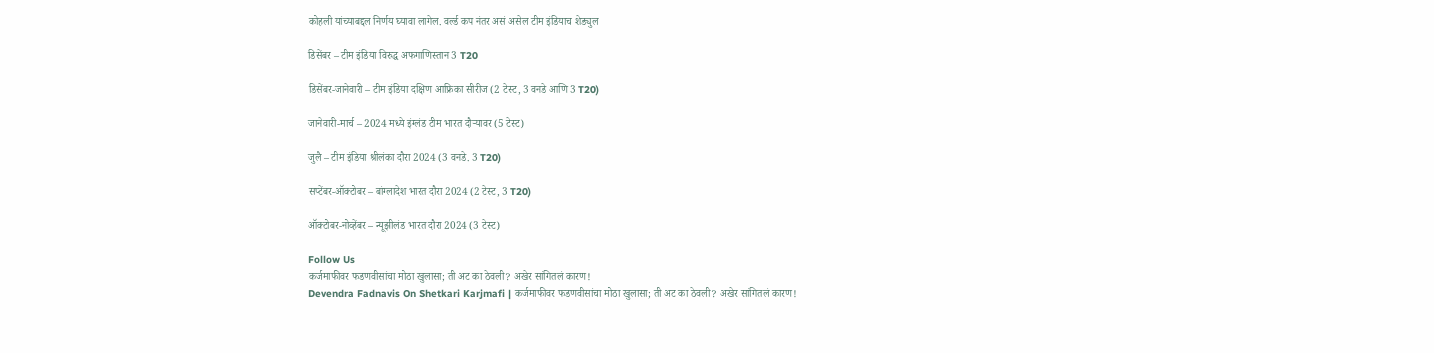कोहली यांच्याबद्दल निर्णय घ्यावा लागेल. वर्ल्ड कप नंतर असं असेल टीम इंडियाच शेड्युल

डिसेंबर – टीम इंडिया विरुद्ध अफगाणिस्तान 3 T20

डिसेंबर-जानेवारी – टीम इंडिया दक्षिण आफ्रिका सीरीज (2 टेस्ट, 3 वनडे आणि 3 T20)

जानेवारी-मार्च – 2024 मध्ये इंग्लंड टीम भारत दौऱ्यावर (5 टेस्ट)

जुलै – टीम इंडिया श्रीलंका दौरा 2024 (3 वनडे. 3 T20)

सप्टेंबर-ऑक्टोबर – बांग्लादेश भारत दौरा 2024 (2 टेस्ट, 3 T20)

ऑक्टोबर-नोव्हेंबर – न्यूझीलंड भारत दौरा 2024 (3 टेस्ट)

Follow Us
कर्जमाफीवर फडणवीसांचा मोठा खुलासा; ती अट का ठेवली? अखेर सांगितलं कारण!
Devendra Fadnavis On Shetkari Karjmafi | कर्जमाफीवर फडणवीसांचा मोठा खुलासा; ती अट का ठेवली? अखेर सांगितलं कारण!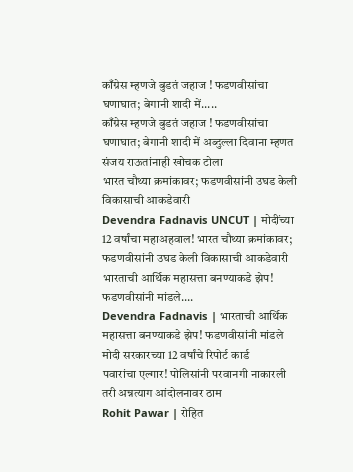काँग्रेस म्हणजे बुडतं जहाज ! फडणवीसांचा घणाघात; बेगानी शादी में.....
काँग्रेस म्हणजे बुडतं जहाज ! फडणवीसांचा घणाघात; बेगानी शादी में अब्दुल्ला दिवाना म्हणत संजय राऊतांनाही खोचक टोला
भारत चौथ्या क्रमांकावर; फडणवीसांनी उघड केली विकासाची आकडेवारी
Devendra Fadnavis UNCUT | मोदींच्या 12 वर्षांचा महाअहवाल! भारत चौथ्या क्रमांकावर; फडणवीसांनी उघड केली विकासाची आकडेवारी
भारताची आर्थिक महासत्ता बनण्याकडे झेप! फडणवीसांनी मांडले....
Devendra Fadnavis | भारताची आर्थिक महासत्ता बनण्याकडे झेप! फडणवीसांनी मांडले मोदी सरकारच्या 12 वर्षांचे रिपोर्ट कार्ड
पवारांचा एल्गार! पोलिसांनी परवानगी नाकारली तरी अन्नत्याग आंदोलनावर ठाम
Rohit Pawar | रोहित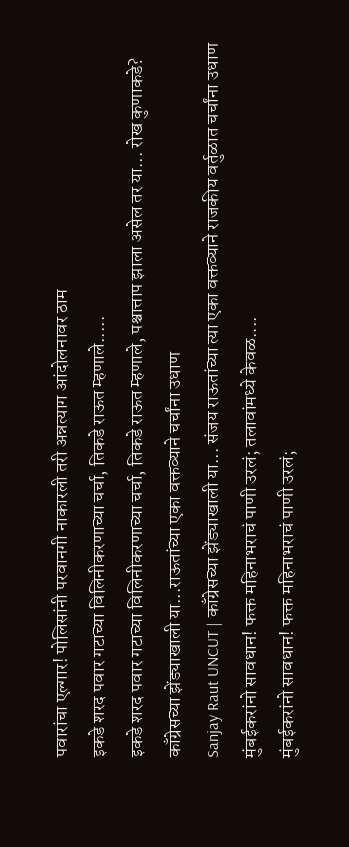पवारांचा एल्गार! पोलिसांनी परवानगी नाकारली तरी अन्नत्याग आंदोलनावर ठाम
इकडे शरद पवार गटाच्या विलिनीकरणाच्या चर्चा, तिकडे राऊत म्हणाले.....
इकडे शरद पवार गटाच्या विलिनीकरणाच्या चर्चा, तिकडे राऊत म्हणाले, पश्चात्ताप झाला असेल तर या... रोख कुणाकडे?
काँग्रेसच्या झेंड्याखाली या...राऊतांच्या एका वक्तव्याने चर्चांना उधाण
Sanjay Raut UNCUT | काँग्रेसच्या झेंड्याखाली या... संजय राऊतांच्या त्या एका वक्तव्याने राजकीय वर्तुळात चर्चांना उधाण
मुंबईकरांनो सावधान! फक्त महिनाभराचं पाणी उरलं; तलावांमध्ये केवळ....
मुंबईकरांनो सावधान! फक्त महिनाभराचं पाणी उरलं;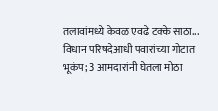तलावांमध्ये केवळ एवढे टक्के साठा...
विधान परिषदेआधी पवारांच्या गोटात भूकंप; 3 आमदारांनी घेतला मोठा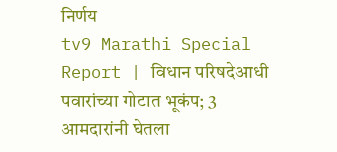निर्णय
tv9 Marathi Special Report | विधान परिषदेआधी पवारांच्या गोटात भूकंप; 3 आमदारांनी घेतला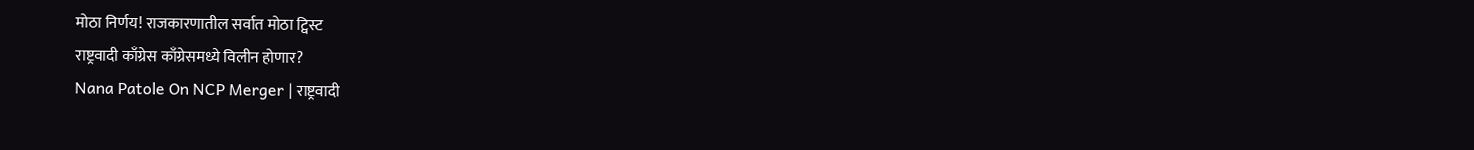मोठा निर्णय! राजकारणातील सर्वात मोठा ट्विस्ट
राष्ट्रवादी काँग्रेस काँग्रेसमध्ये विलीन होणार?
Nana Patole On NCP Merger | राष्ट्रवादी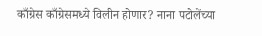काँग्रेस काँग्रेसमध्ये विलीन होणार? नाना पटोलेंच्या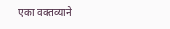एका वक्तव्याने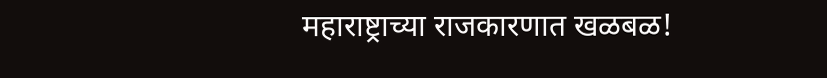महाराष्ट्राच्या राजकारणात खळबळ!